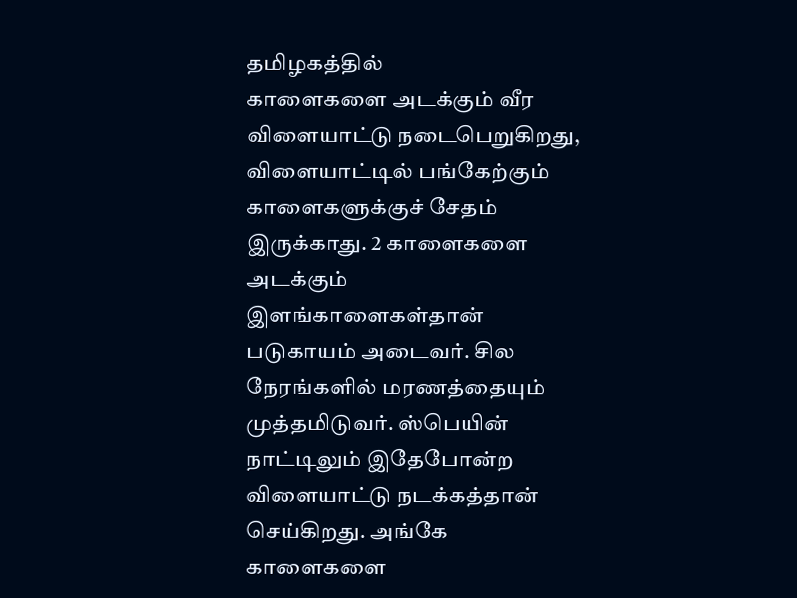தமிழகத்தில்
காளைகளை அடக்கும் வீர விளையாட்டு நடைபெறுகிறது, விளையாட்டில் பங்கேற்கும்
காளைகளுக்குச் சேதம் இருக்காது. 2 காளைகளை அடக்கும் இளங்காளைகள்தான்
படுகாயம் அடைவர். சில நேரங்களில் மரணத்தையும் முத்தமிடுவர். ஸ்பெயின்
நாட்டிலும் இதேபோன்ற விளையாட்டு நடக்கத்தான் செய்கிறது. அங்கே காளைகளை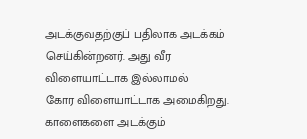அடக்குவதற்குப் பதிலாக அடக்கம் செய்கின்றனர். அது வீர விளையாட்டாக இல்லாமல்
கோர விளையாட்டாக அமைகிறது. காளைகளை அடக்கும்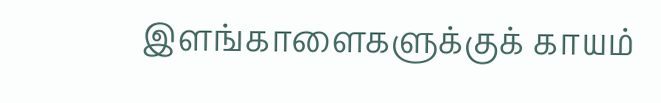இளங்காளைகளுக்குக் காயம்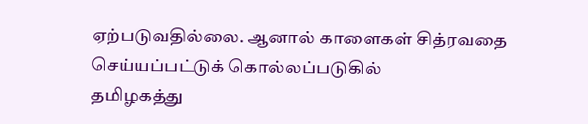ஏற்படுவதில்லை. ஆனால் காளைகள் சித்ரவதை செய்யப்பட்டுக் கொல்லப்படுகில்
தமிழகத்து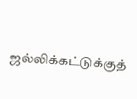ஜல்லிக்கட்டுக்குத்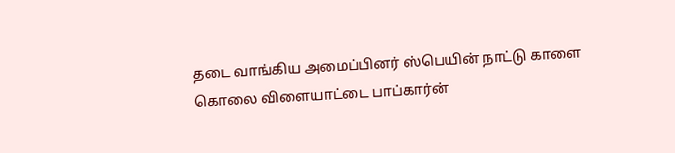தடை வாங்கிய அமைப்பினர் ஸ்பெயின் நாட்டு காளை
கொலை விளையாட்டை பாப்கார்ன்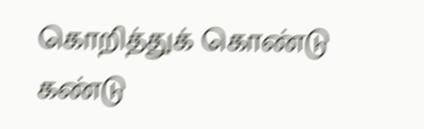கொறித்துக் கொண்டு கண்டு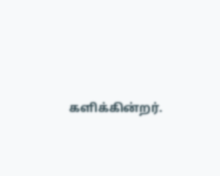களிக்கின்றர்.